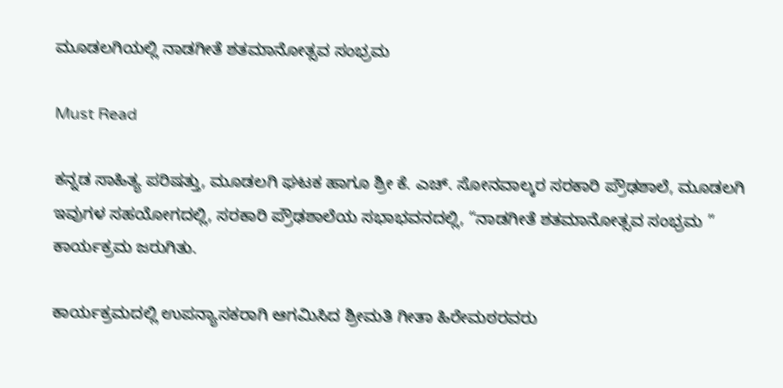ಮೂಡಲಗಿಯಲ್ಲಿ ನಾಡಗೀತೆ ಶತಮಾನೋತ್ಸವ ಸಂಭ್ರಮ

Must Read

ಕನ್ನಡ ಸಾಹಿತ್ಯ ಪರಿಷತ್ತು, ಮೂಡಲಗಿ ಘಟಕ ಹಾಗೂ ಶ್ರೀ ಕೆ. ಎಚ್. ಸೋನವಾಲ್ಕರ ಸರಕಾರಿ ಪ್ರೌಢಶಾಲೆ, ಮೂಡಲಗಿ ಇವುಗಳ ಸಹಯೋಗದಲ್ಲಿ, ಸರಕಾರಿ ಪ್ರೌಢಶಾಲೆಯ ಸಭಾಭವನದಲ್ಲಿ, “ನಾಡಗೀತೆ ಶತಮಾನೋತ್ಸವ ಸಂಭ್ರಮ ” ಕಾರ್ಯಕ್ರಮ ಜರುಗಿತು.

ಕಾರ್ಯಕ್ರಮದಲ್ಲಿ ಉಪನ್ಯಾಸಕರಾಗಿ ಆಗಮಿಸಿದ ಶ್ರೀಮತಿ ಗೀತಾ ಹಿರೇಮಠರವರು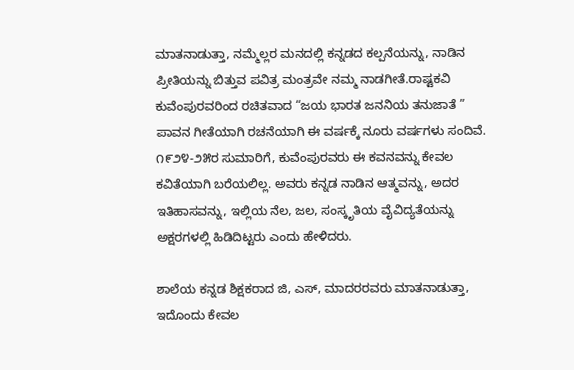ಮಾತನಾಡುತ್ತಾ, ನಮ್ಮೆಲ್ಲರ ಮನದಲ್ಲಿ ಕನ್ನಡದ ಕಲ್ಪನೆಯನ್ನು, ನಾಡಿನ ಪ್ರೀತಿಯನ್ನು ಬಿತ್ತುವ ಪವಿತ್ರ ಮಂತ್ರವೇ ನಮ್ಮ ನಾಡಗೀತೆ.ರಾಷ್ಟಕವಿ ಕುವೆಂಪುರವರಿಂದ ರಚಿತವಾದ “ಜಯ ಭಾರತ ಜನನಿಯ ತನುಜಾತೆ ” ಪಾವನ ಗೀತೆಯಾಗಿ ರಚನೆಯಾಗಿ ಈ ವರ್ಷಕ್ಕೆ ನೂರು ವರ್ಷಗಳು ಸಂದಿವೆ. ೧೯೨೪-೨೫ರ ಸುಮಾರಿಗೆ, ಕುವೆಂಪುರವರು ಈ ಕವನವನ್ನು ಕೇವಲ ಕವಿತೆಯಾಗಿ ಬರೆಯಲಿಲ್ಲ. ಅವರು ಕನ್ನಡ ನಾಡಿನ ಆತ್ಮವನ್ನು, ಅದರ ಇತಿಹಾಸವನ್ನು, ಇಲ್ಲಿಯ ನೆಲ, ಜಲ, ಸಂಸ್ಕೃತಿಯ ವೈವಿದ್ಯತೆಯನ್ನು ಅಕ್ಷರಗಳಲ್ಲಿ ಹಿಡಿದಿಟ್ಟರು ಎಂದು ಹೇಳಿದರು.

ಶಾಲೆಯ ಕನ್ನಡ ಶಿಕ್ಷಕರಾದ ಜಿ, ಎಸ್, ಮಾದರರವರು ಮಾತನಾಡುತ್ತಾ, ಇದೊಂದು ಕೇವಲ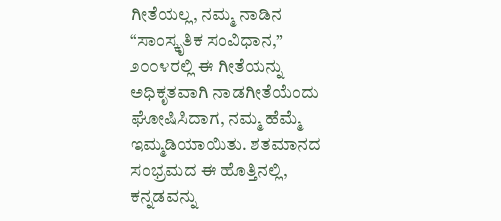ಗೀತೆಯಲ್ಲ, ನಮ್ಮ ನಾಡಿನ “ಸಾಂಸ್ಕೃತಿಕ ಸಂವಿಧಾನ,” ೨೦೦೪ರಲ್ಲಿ ಈ ಗೀತೆಯನ್ನು ಅಧಿಕೃತವಾಗಿ ನಾಡಗೀತೆಯೆಂದು ಘೋಷಿಸಿದಾಗ, ನಮ್ಮ ಹೆಮ್ಮೆ ಇಮ್ಮಡಿಯಾಯಿತು. ಶತಮಾನದ ಸಂಭ್ರಮದ ಈ ಹೊತ್ತಿನಲ್ಲಿ, ಕನ್ನಡವನ್ನು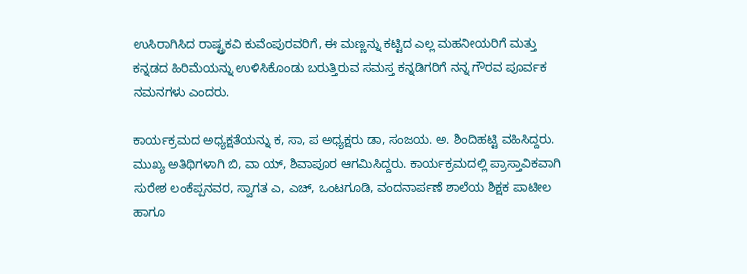ಉಸಿರಾಗಿಸಿದ ರಾಷ್ಟ್ರಕವಿ ಕುವೆಂಪುರವರಿಗೆ, ಈ ಮಣ್ಣನ್ನು ಕಟ್ಟಿದ ಎಲ್ಲ ಮಹನೀಯರಿಗೆ ಮತ್ತು ಕನ್ನಡದ ಹಿರಿಮೆಯನ್ನು ಉಳಿಸಿಕೊಂಡು ಬರುತ್ತಿರುವ ಸಮಸ್ತ ಕನ್ನಡಿಗರಿಗೆ ನನ್ನ ಗೌರವ ಪೂರ್ವಕ ನಮನಗಳು ಎಂದರು.

ಕಾರ್ಯಕ್ರಮದ ಅಧ್ಯಕ್ಷತೆಯನ್ನು ಕ, ಸಾ, ಪ ಅಧ್ಯಕ್ಷರು ಡಾ, ಸಂಜಯ. ಅ. ಶಿಂದಿಹಟ್ಟಿ ವಹಿಸಿದ್ದರು. ಮುಖ್ಯ ಅತಿಥಿಗಳಾಗಿ ಬಿ, ವಾ ಯ್, ಶಿವಾಪೂರ ಆಗಮಿಸಿದ್ದರು. ಕಾರ್ಯಕ್ರಮದಲ್ಲಿ ಪ್ರಾಸ್ತಾವಿಕವಾಗಿ ಸುರೇಶ ಲಂಕೆಪ್ಪನವರ, ಸ್ವಾಗತ ಎ, ಎಚ್, ಒಂಟಗೂಡಿ, ವಂದನಾರ್ಪಣೆ ಶಾಲೆಯ ಶಿಕ್ಷಕ ಪಾಟೀಲ ಹಾಗೂ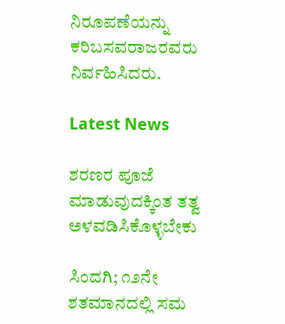ನಿರೂಪಣೆಯನ್ನು ಕರಿಬಸವರಾಜರವರು ನಿರ್ವಹಿಸಿದರು.

Latest News

ಶರಣರ ಪೂಜೆ ಮಾಡುವುದಕ್ಕಿಂತ ತತ್ವ ಅಳವಡಿಸಿಕೊಳ್ಳಬೇಕು

ಸಿಂದಗಿ; ೧೨ನೇ ಶತಮಾನದಲ್ಲಿ ಸಮ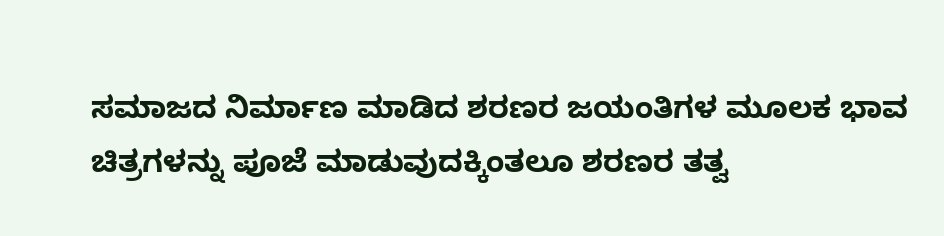ಸಮಾಜದ ನಿರ್ಮಾಣ ಮಾಡಿದ ಶರಣರ ಜಯಂತಿಗಳ ಮೂಲಕ ಭಾವ ಚಿತ್ರಗಳನ್ನು ಪೂಜೆ ಮಾಡುವುದಕ್ಕಿಂತಲೂ ಶರಣರ ತತ್ವ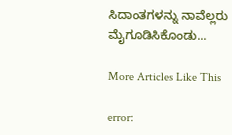ಸಿದಾಂತಗಳನ್ನು ನಾವೆಲ್ಲರು ಮೈಗೂಡಿಸಿಕೊಂಡು...

More Articles Like This

error: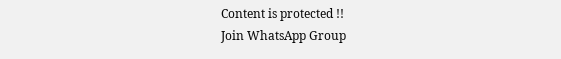Content is protected !!
Join WhatsApp Group